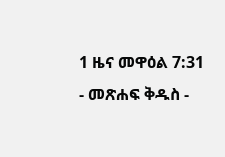1 ዜና መዋዕል 7:31 - መጽሐፍ ቅዱስ -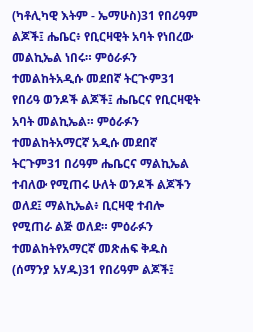(ካቶሊካዊ እትም - ኤማሁስ)31 የበሪዓም ልጆች፤ ሔቤር፥ የቢርዛዊት አባት የነበረው መልኪኤል ነበሩ። ምዕራፉን ተመልከትአዲሱ መደበኛ ትርጒም31 የበሪዓ ወንዶች ልጆች፤ ሔቤርና የቢርዛዊት አባት መልኪኤል። ምዕራፉን ተመልከትአማርኛ አዲሱ መደበኛ ትርጉም31 በሪዓም ሔቤርና ማልኪኤል ተብለው የሚጠሩ ሁለት ወንዶች ልጆችን ወለደ፤ ማልኪኤል፥ ቢርዛዊ ተብሎ የሚጠራ ልጅ ወለደ። ምዕራፉን ተመልከትየአማርኛ መጽሐፍ ቅዱስ (ሰማንያ አሃዱ)31 የበሪዓም ልጆች፤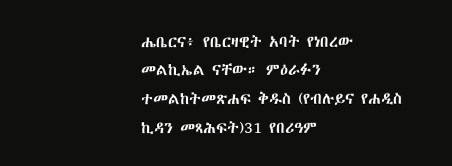ሔቤርና፥ የቤርዛዊት አባት የነበረው መልኪኤል ናቸው። ምዕራፉን ተመልከትመጽሐፍ ቅዱስ (የብሉይና የሐዲስ ኪዳን መጻሕፍት)31 የበሪዓም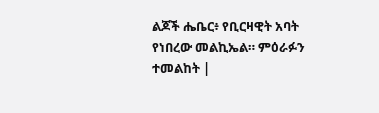ልጆች ሔቤር፥ የቢርዛዊት አባት የነበረው መልኪኤል። ምዕራፉን ተመልከት |